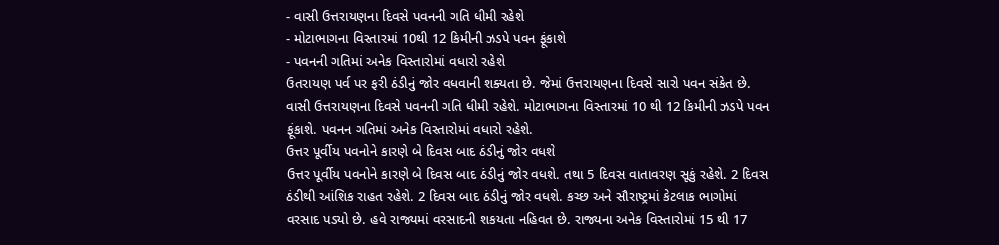- વાસી ઉત્તરાયણના દિવસે પવનની ગતિ ધીમી રહેશે
- મોટાભાગના વિસ્તારમાં 10થી 12 કિમીની ઝડપે પવન ફૂંકાશે
- પવનની ગતિમાં અનેક વિસ્તારોમાં વધારો રહેશે
ઉતરાયણ પર્વ પર ફરી ઠંડીનું જોર વધવાની શક્યતા છે. જેમાં ઉત્તરાયણના દિવસે સારો પવન સંકેત છે. વાસી ઉત્તરાયણના દિવસે પવનની ગતિ ધીમી રહેશે. મોટાભાગના વિસ્તારમાં 10 થી 12 કિમીની ઝડપે પવન ફૂંકાશે. પવનન ગતિમાં અનેક વિસ્તારોમાં વધારો રહેશે.
ઉત્તર પૂર્વીય પવનોને કારણે બે દિવસ બાદ ઠંડીનું જોર વધશે
ઉત્તર પૂર્વીય પવનોને કારણે બે દિવસ બાદ ઠંડીનું જોર વધશે. તથા 5 દિવસ વાતાવરણ સૂકું રહેશે. 2 દિવસ ઠંડીથી આંશિક રાહત રહેશે. 2 દિવસ બાદ ઠંડીનું જોર વધશે. કચ્છ અને સૌરાષ્ટ્રમાં કેટલાક ભાગોમાં વરસાદ પડ્યો છે. હવે રાજ્યમાં વરસાદની શકયતા નહિવત છે. રાજ્યના અનેક વિસ્તારોમાં 15 થી 17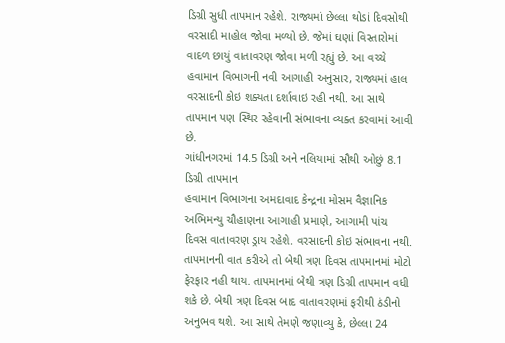ડિગ્રી સુધી તાપમાન રહેશે. રાજ્યમાં છેલ્લા થોડાં દિવસોથી વરસાદી માહોલ જોવા મળ્યો છે. જેમાં ઘણાં વિસ્તારોમાં વાદળ છાયું વાતાવરણ જોવા મળી રહ્યું છે. આ વચ્ચે હવામાન વિભાગની નવી આગાહી અનુસાર, રાજ્યમાં હાલ વરસાદની કોઇ શક્યતા દર્શાવાઇ રહી નથી. આ સાથે તાપમાન પણ સ્થિર રહેવાની સંભાવના વ્યક્ત કરવામાં આવી છે.
ગાંધીનગરમાં 14.5 ડિગ્રી અને નલિયામાં સૌથી ઓછું 8.1 ડિગ્રી તાપમાન
હવામાન વિભાગના અમદાવાદ કેન્દ્રના મોસમ વૈજ્ઞાનિક અભિમન્યુ ચૌહાણના આગાહી પ્રમાણે, આગામી પાંચ દિવસ વાતાવરણ ડ્રાય રહેશે. વરસાદની કોઇ સંભાવના નથી. તાપમાનની વાત કરીએ તો બેથી ત્રણ દિવસ તાપમાનમાં મોટો ફેરફાર નહી થાય. તાપમાનમાં બેથી ત્રણ ડિગ્રી તાપમાન વધી શકે છે. બેથી ત્રણ દિવસ બાદ વાતાવરણમાં ફરીથી ઠંડીનો અનુભવ થશે. આ સાથે તેમણે જણાવ્યુ કે, છેલ્લા 24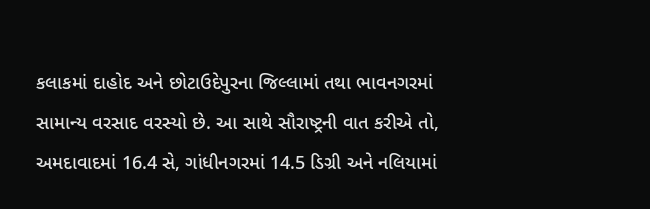કલાકમાં દાહોદ અને છોટાઉદેપુરના જિલ્લામાં તથા ભાવનગરમાં સામાન્ય વરસાદ વરસ્યો છે. આ સાથે સૌરાષ્ટ્રની વાત કરીએ તો, અમદાવાદમાં 16.4 સે, ગાંધીનગરમાં 14.5 ડિગ્રી અને નલિયામાં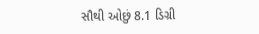સૌથી ઓછું 8.1 ડિગ્રી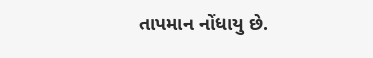તાપમાન નોંધાયુ છે.